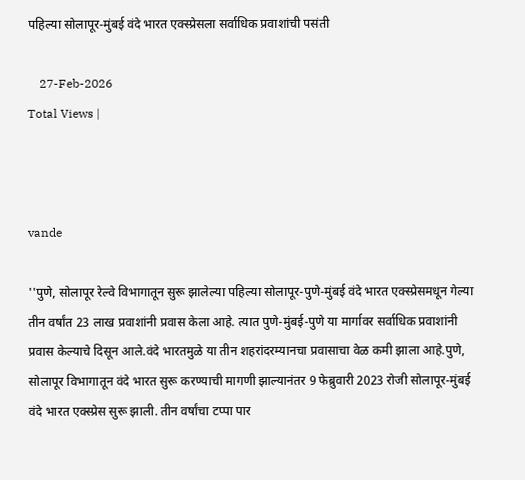पहिल्या सोलापूर-मुंबई वंदे भारत एक्स्प्रेसला सर्वाधिक प्रवाशांची पसंती

    27-Feb-2026
Total Views |



vande

''पुणे, सोलापूर रेल्वे विभागातून सुरू झालेल्या पहिल्या सोलापूर-पुणे-मुंबई वंदे भारत एक्स्प्रेसमधून गेल्या तीन वर्षांत 23 लाख प्रवाशांनी प्रवास केला आहे. त्यात पुणे-मुंबई-पुणे या मार्गावर सर्वाधिक प्रवाशांनी प्रवास केल्याचे दिसून आले.वंदे भारतमुळे या तीन शहरांदरम्यानचा प्रवासाचा वेळ कमी झाला आहे.पुणे, सोलापूर विभागातून वंदे भारत सुरू करण्याची मागणी झाल्यानंतर 9 फेब्रुवारी 2023 रोजी सोलापूर-मुंबई वंदे भारत एक्स्प्रेस सुरू झाली. तीन वर्षांचा टप्पा पार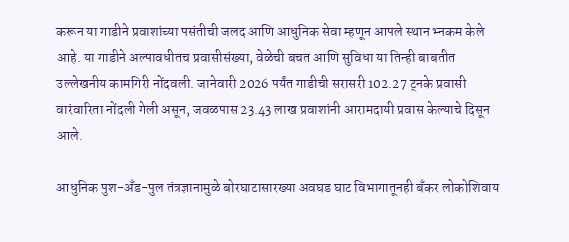करून या गाडीने प्रवाशांच्या पसंतीची जलद आणि आधुनिक सेवा म्हणून आपले स्थान भ्नकम केले आहे. या गाडीने अल्पावधीतच प्रवासीसंख्या, वेळेची बचत आणि सुविधा या तिन्ही बाबतीत उल्लेखनीय कामगिरी नोंदवली. जानेवारी 2026 पर्यंत गाडीची सरासरी 102.27 ट्नके प्रवासी वारंवारिता नोंदली गेली असून, जवळपास 23.43 लाख प्रवाशांनी आरामदायी प्रवास केल्याचे दिसून आले.

आधुनिक पुश-अँड-पुल तंत्रज्ञानामुळे बोरघाटासारख्या अवघड घाट विभागातूनही बँकर लोकोशिवाय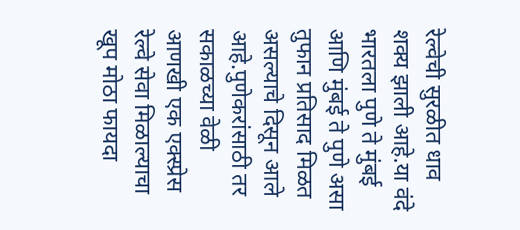रेल्वेची सुरळीत धाव शक्य झाली आहे.या वंदे भारतला पुणे ते मुंबई आणि मुंबई ते पुणे असा तुफान प्रतिसाद मिळत असल्याचे दिसून आले आहे.पुणेकरांसाठी तर सकाळच्या वेळी आणखी एक एक्स्प्रेस रेल्वे सेवा मिळाल्याचा खूप मोठा फायदा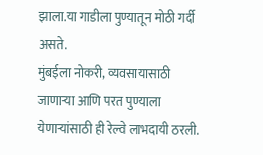झाला.या गाडीला पुण्यातून मोठी गर्दी असते.
मुंबईला नोकरी, व्यवसायासाठी जाणाऱ्या आणि परत पुण्याला येणाऱ्यांसाठी ही रेल्वे लाभदायी ठरली.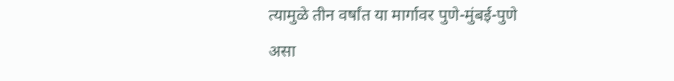त्यामुळे तीन वर्षांत या मार्गावर पुणे-मुंबई-पुणे असा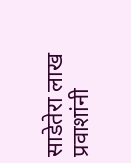साडेतेरा लाख प्रवाशांनी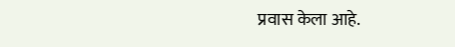प्रवास केला आहे.